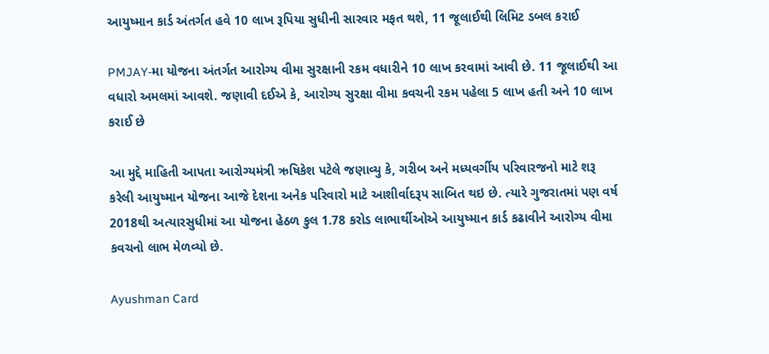આયુષ્માન કાર્ડ અંતર્ગત હવે 10 લાખ રૂપિયા સુધીની સારવાર મફત થશે, 11 જૂલાઈથી લિમિટ ડબલ કરાઈ

PMJAY-મા યોજના અંતર્ગત આરોગ્ય વીમા સુરક્ષાની રકમ વધારીને 10 લાખ કરવામાં આવી છે. 11 જૂલાઈથી આ વધારો અમલમાં આવશે. જણાવી દઈએ કે, આરોગ્ય સુરક્ષા વીમા કવચની રકમ પહેલા 5 લાખ હતી અને 10 લાખ કરાઈ છે

આ મુદ્દે માહિતી આપતા આરોગ્યમંત્રી ઋષિકેશ પટેલે જણાવ્યુ કે, ગરીબ અને મધ્યવર્ગીય પરિવારજનો માટે શરૂ કરેલી આયુષ્માન યોજના આજે દેશના અનેક પરિવારો માટે આશીર્વાદરૂપ સાબિત થઇ છે. ત્યારે ગુજરાતમાં પણ વર્ષ 2018થી અત્યારસુધીમાં આ યોજના હેઠળ કુલ 1.78 કરોડ લાભાર્થીઓએ આયુષ્માન કાર્ડ કઢાવીને આરોગ્ય વીમા કવચનો લાભ મેળવ્યો છે.

Ayushman Card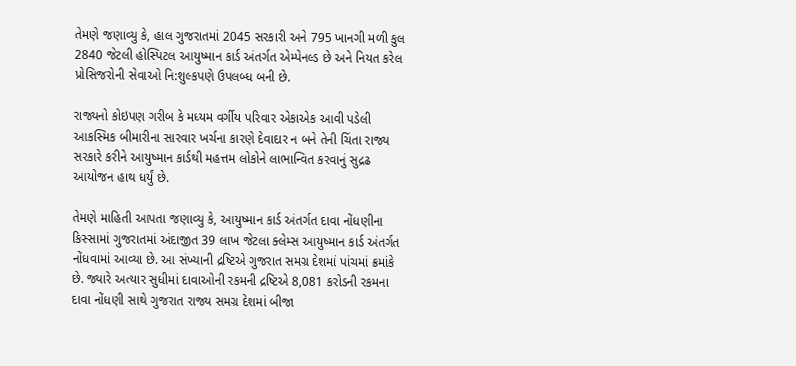તેમણે જણાવ્યુ કે, હાલ ગુજરાતમાં 2045 સરકારી અને 795 ખાનગી મળી કુલ 2840 જેટલી હોસ્પિટલ આયુષ્માન કાર્ડ અંતર્ગત એમ્પેનલ્ડ છે અને નિયત કરેલ પ્રોસિજરોની સેવાઓ નિ:શુલ્કપણે ઉપલબ્ધ બની છે.

રાજ્યનો કોઇપણ ગરીબ કે મધ્યમ વર્ગીય પરિવાર એકાએક આવી પડેલી આકસ્મિક બીમારીના સારવાર ખર્ચના કારણે દેવાદાર ન બને તેની ચિંતા રાજ્ય સરકારે કરીને આયુષ્માન કાર્ડથી મહત્તમ લોકોને લાભાન્વિત કરવાનું સુદ્રઢ આયોજન હાથ ધર્યું છે.

તેમણે માહિતી આપતા જણાવ્યુ કે, આયુષ્માન કાર્ડ અંતર્ગત દાવા નોંધણીના કિસ્સામાં ગુજરાતમાં અંદાજીત 39 લાખ જેટલા ક્લેમ્સ આયુષ્માન કાર્ડ અંતર્ગત નોંધવામાં આવ્યા છે. આ સંખ્યાની દ્રષ્ટિએ ગુજરાત સમગ્ર દેશમાં પાંચમાં ક્રમાંકે છે. જ્યારે અત્યાર સુધીમાં દાવાઓની રકમની દ્રષ્ટિએ 8,081 કરોડની રકમના દાવા નોંધણી સાથે ગુજરાત રાજ્ય સમગ્ર દેશમાં બીજા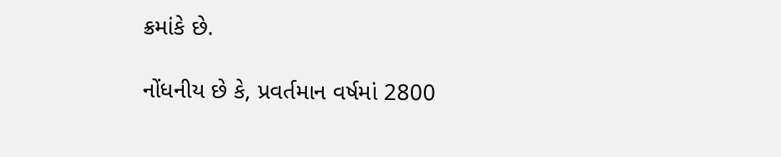ક્રમાંકે છે.

નોંધનીય છે કે, પ્રવર્તમાન વર્ષમાં 2800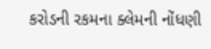કરોડની રકમના ક્લેમની નોંધણી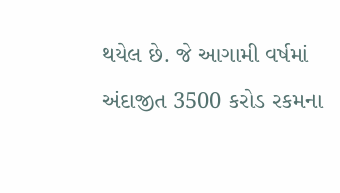થયેલ છે. જે આગામી વર્ષમાં અંદાજીત 3500 કરોડ રકમના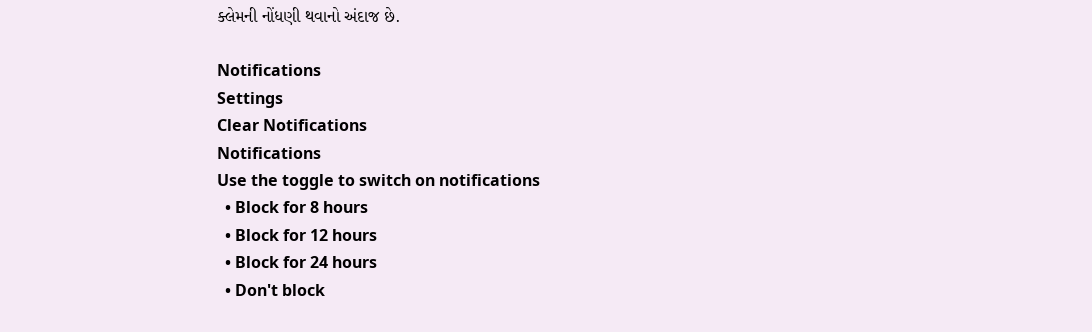ક્લેમની નોંધણી થવાનો અંદાજ છે.

Notifications
Settings
Clear Notifications
Notifications
Use the toggle to switch on notifications
  • Block for 8 hours
  • Block for 12 hours
  • Block for 24 hours
  • Don't block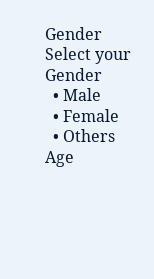Gender
Select your Gender
  • Male
  • Female
  • Others
Age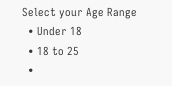Select your Age Range
  • Under 18
  • 18 to 25
  •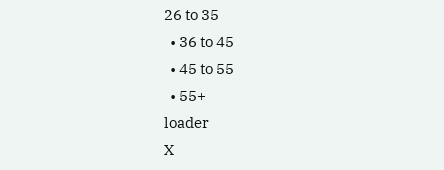26 to 35
  • 36 to 45
  • 45 to 55
  • 55+
loader
X